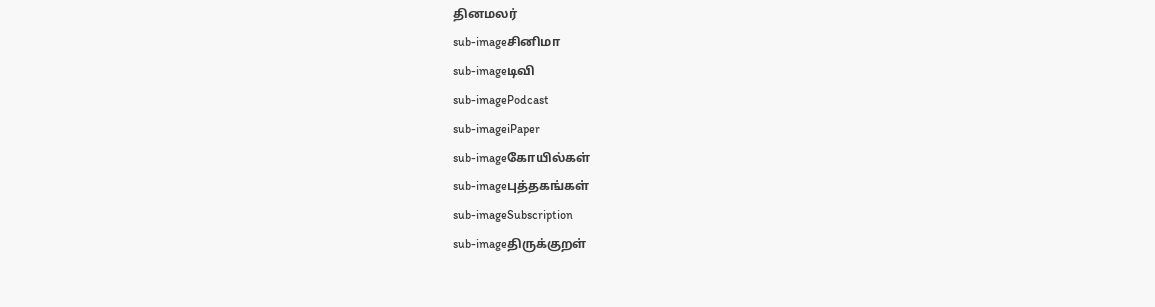தினமலர்
sub-imageசினிமா
sub-imageடிவி
sub-imagePodcast
sub-imageiPaper
sub-imageகோயில்கள்
sub-imageபுத்தகங்கள்
sub-imageSubscription
sub-imageதிருக்குறள்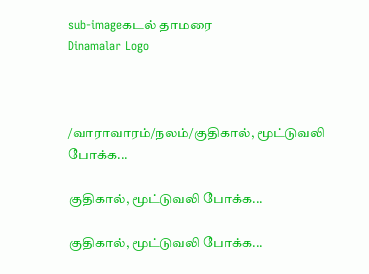sub-imageகடல் தாமரை
Dinamalar Logo



/வாராவாரம்/நலம்/குதிகால், மூட்டுவலி போக்க...

குதிகால், மூட்டுவலி போக்க...

குதிகால், மூட்டுவலி போக்க...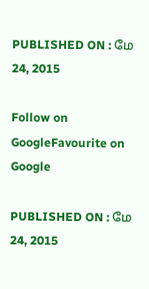PUBLISHED ON : மே 24, 2015

Follow on GoogleFavourite on Google

PUBLISHED ON : மே 24, 2015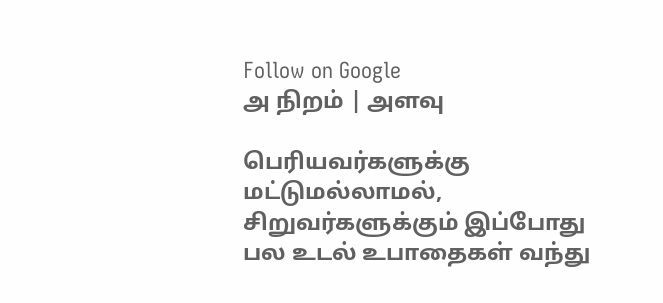Follow on Google
அ நிறம் | அளவு

பெரியவர்களுக்கு மட்டுமல்லாமல், சிறுவர்களுக்கும் இப்போது பல உடல் உபாதைகள் வந்து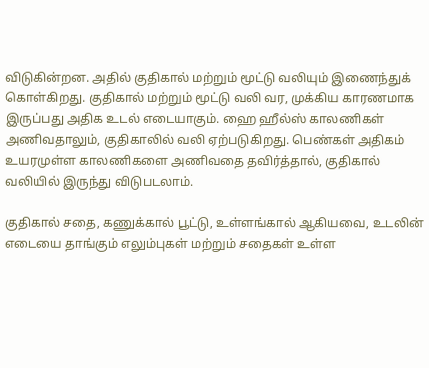விடுகின்றன. அதில் குதிகால் மற்றும் மூட்டு வலியும் இணைந்துக் கொள்கிறது. குதிகால் மற்றும் மூட்டு வலி வர, முக்கிய காரணமாக இருப்பது அதிக உடல் எடையாகும். ஹை ஹீல்ஸ் காலணிகள் அணிவதாலும், குதிகாலில் வலி ஏற்படுகிறது. பெண்கள் அதிகம் உயரமுள்ள காலணிகளை அணிவதை தவிர்த்தால், குதிகால் வலியில் இருந்து விடுபடலாம்.

குதிகால் சதை, கணுக்கால் பூட்டு, உள்ளங்கால் ஆகியவை, உடலின் எடையை தாங்கும் எலும்புகள் மற்றும் சதைகள் உள்ள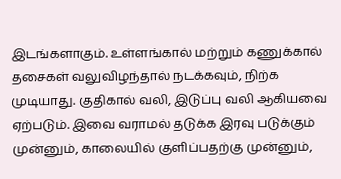இடங்களாகும். உள்ளங்கால் மற்றும் கணுக்கால் தசைகள் வலுவிழந்தால் நடக்கவும், நிற்க முடியாது. குதிகால் வலி, இடுப்பு வலி ஆகியவை ஏற்படும். இவை வராமல் தடுக்க இரவு படுக்கும் முன்னும், காலையில் குளிப்பதற்கு முன்னும்,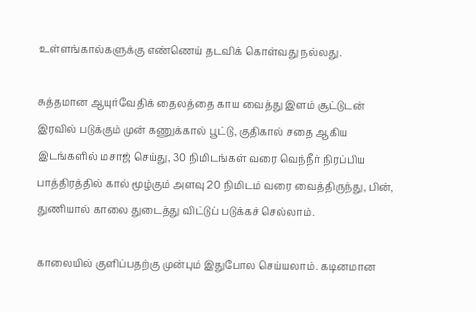உள்ளங்கால்களுக்கு எண்ணெய் தடவிக் கொள்வது நல்லது.

சுத்தமான ஆயுர்வேதிக் தைலத்தை காய வைத்து இளம் சூட்டுடன் இரவில் படுக்கும் முன் கணுக்கால் பூட்டு, குதிகால் சதை ஆகிய இடங்களில் மசாஜ் செய்து, 30 நிமிடங்கள் வரை வெந்நீர் நிரப்பிய பாத்திரத்தில் கால் மூழ்கும் அளவு 20 நிமிடம் வரை வைத்திருந்து, பின், துணியால் காலை துடைத்து விட்டுப் படுக்கச் செல்லாம்.

காலையில் குளிப்பதற்கு முன்பும் இதுபோல செய்யலாம். கடினமான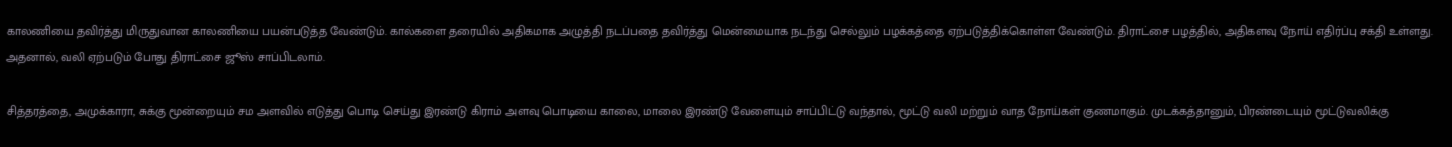காலணியை தவிர்த்து மிருதுவான காலணியை பயன்படுத்த வேண்டும். கால்களை தரையில் அதிகமாக அழுத்தி நடப்பதை தவிர்த்து மென்மையாக நடந்து செல்லும் பழக்கத்தை ஏற்படுத்திக்கொள்ள வேண்டும். திராட்சை பழத்தில், அதிகளவு நோய் எதிர்ப்பு சக்தி உள்ளது. அதனால், வலி ஏற்படும் போது திராட்சை ஜூஸ் சாப்பிடலாம்.

சித்தரத்தை, அமுக்காரா, சுக்கு மூன்றையும் சம அளவில் எடுத்து பொடி செய்து இரண்டு கிராம் அளவு பொடியை காலை, மாலை இரண்டு வேளையும் சாப்பிட்டு வந்தால், மூட்டு வலி மற்றும் வாத நோய்கள் குணமாகும். முடக்கத்தானும், பிரண்டையும் மூட்டுவலிக்கு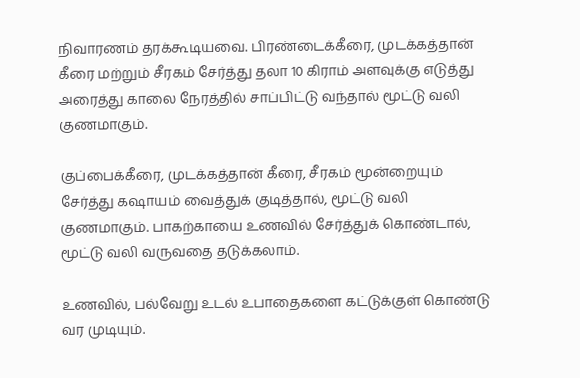நிவாரணம் தரக்கூடியவை. பிரண்டைக்கீரை, முடக்கத்தான் கீரை மற்றும் சீரகம் சேர்த்து தலா 10 கிராம் அளவுக்கு எடுத்து அரைத்து காலை நேரத்தில் சாப்பிட்டு வந்தால் மூட்டு வலி குணமாகும்.

குப்பைக்கீரை, முடக்கத்தான் கீரை, சீரகம் மூன்றையும் சேர்த்து கஷாயம் வைத்துக் குடித்தால், மூட்டு வலி குணமாகும். பாகற்காயை உணவில் சேர்த்துக் கொண்டால், மூட்டு வலி வருவதை தடுக்கலாம்.

உணவில், பல்வேறு உடல் உபாதைகளை கட்டுக்குள் கொண்டு வர முடியும்.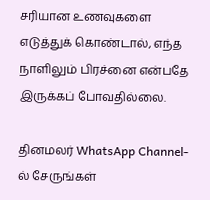சரியான உணவுகளை எடுத்துக் கொண்டால், எந்த நாளிலும் பிரச்னை என்பதே இருக்கப் போவதில்லை.

தினமலர் WhatsApp Channel-ல் சேருங்கள்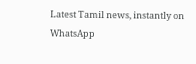Latest Tamil news, instantly on WhatsApp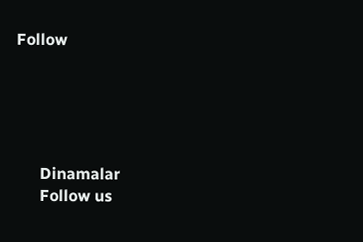Follow





      Dinamalar
      Follow us